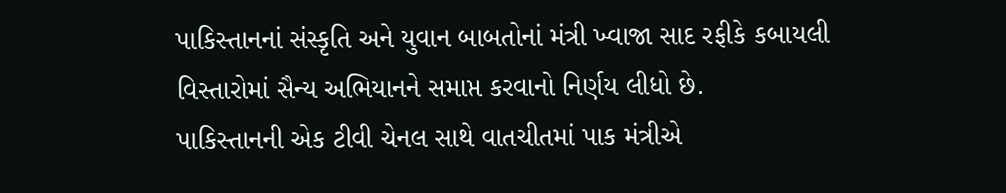પાકિસ્તાનનાં સંસ્કૃતિ અને યુવાન બાબતોનાં મંત્રી ખ્વાજા સાદ રફીકે કબાયલી વિસ્તારોમાં સૈન્ય અભિયાનને સમાપ્ત કરવાનો નિર્ણય લીધો છે.
પાકિસ્તાનની એક ટીવી ચેનલ સાથે વાતચીતમાં પાક મંત્રીએ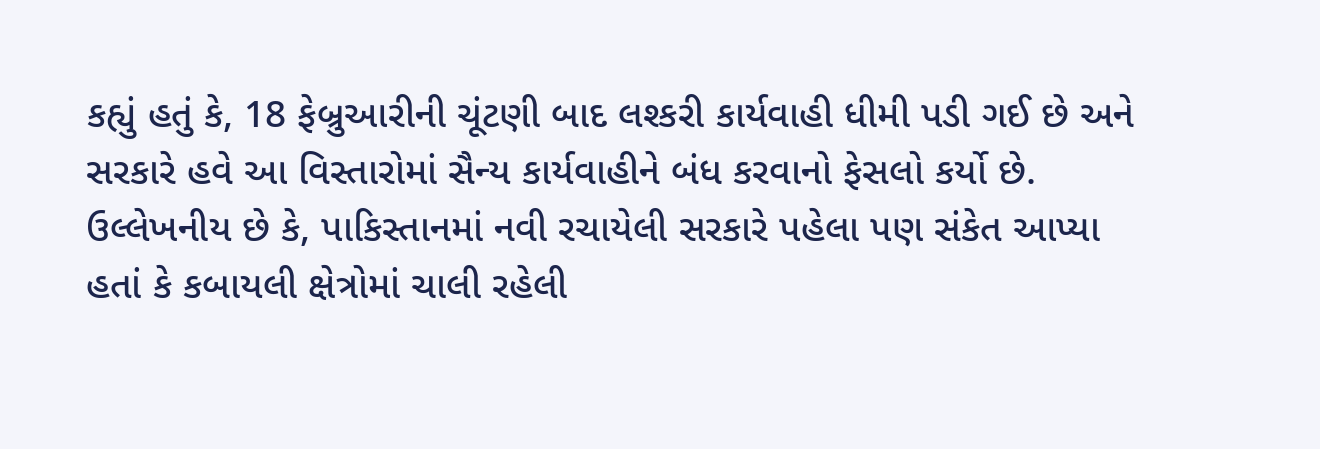કહ્યું હતું કે, 18 ફેબ્રુઆરીની ચૂંટણી બાદ લશ્કરી કાર્યવાહી ધીમી પડી ગઈ છે અને સરકારે હવે આ વિસ્તારોમાં સૈન્ય કાર્યવાહીને બંધ કરવાનો ફેસલો કર્યો છે.
ઉલ્લેખનીય છે કે, પાકિસ્તાનમાં નવી રચાયેલી સરકારે પહેલા પણ સંકેત આપ્યા હતાં કે કબાયલી ક્ષેત્રોમાં ચાલી રહેલી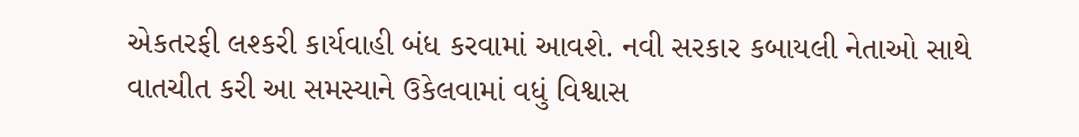એકતરફી લશ્કરી કાર્યવાહી બંધ કરવામાં આવશે. નવી સરકાર કબાયલી નેતાઓ સાથે વાતચીત કરી આ સમસ્યાને ઉકેલવામાં વધું વિશ્વાસ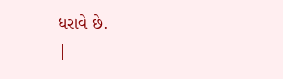ધરાવે છે.
|